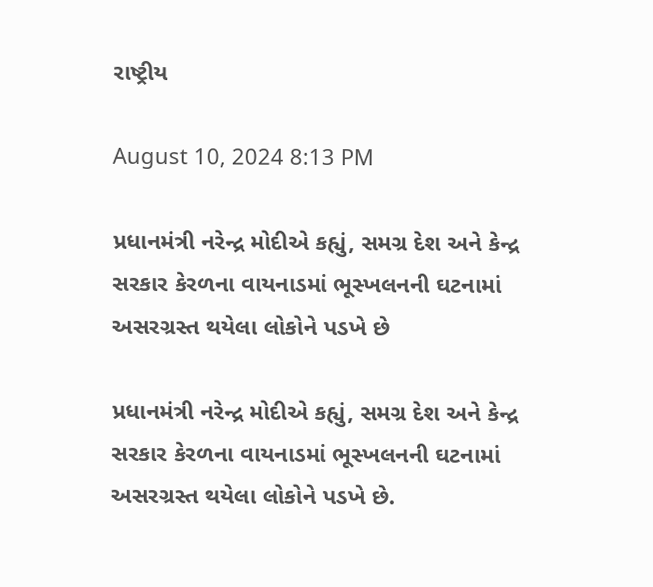રાષ્ટ્રીય

August 10, 2024 8:13 PM

પ્રધાનમંત્રી નરેન્દ્ર મોદીએ કહ્યું, સમગ્ર દેશ અને કેન્દ્ર સરકાર કેરળના વાયનાડમાં ભૂસ્ખલનની ઘટનામાં અસરગ્રસ્ત થયેલા લોકોને પડખે છે

પ્રધાનમંત્રી નરેન્દ્ર મોદીએ કહ્યું, સમગ્ર દેશ અને કેન્દ્ર સરકાર કેરળના વાયનાડમાં ભૂસ્ખલનની ઘટનામાં અસરગ્રસ્ત થયેલા લોકોને પડખે છે.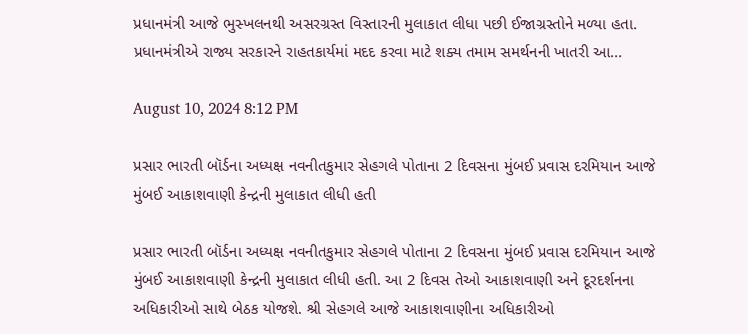પ્રધાનમંત્રી આજે ભુસ્ખલનથી અસરગ્રસ્ત વિસ્તારની મુલાકાત લીધા પછી ઈજાગ્રસ્તોને મળ્યા હતા. પ્રધાનમંત્રીએ રાજ્ય સરકારને રાહતકાર્યમાં મદદ કરવા માટે શક્ય તમામ સમર્થનની ખાતરી આ...

August 10, 2024 8:12 PM

પ્રસાર ભારતી બૉર્ડના અધ્યક્ષ નવનીતકુમાર સેહગલે પોતાના 2 દિવસના મુંબઈ પ્રવાસ દરમિયાન આજે મુંબઈ આકાશવાણી કેન્દ્રની મુલાકાત લીધી હતી

પ્રસાર ભારતી બૉર્ડના અધ્યક્ષ નવનીતકુમાર સેહગલે પોતાના 2 દિવસના મુંબઈ પ્રવાસ દરમિયાન આજે મુંબઈ આકાશવાણી કેન્દ્રની મુલાકાત લીધી હતી. આ 2 દિવસ તેઓ આકાશવાણી અને દૂરદર્શનના અધિકારીઓ સાથે બેઠક યોજશે. શ્રી સેહગલે આજે આકાશવાણીના અધિકારીઓ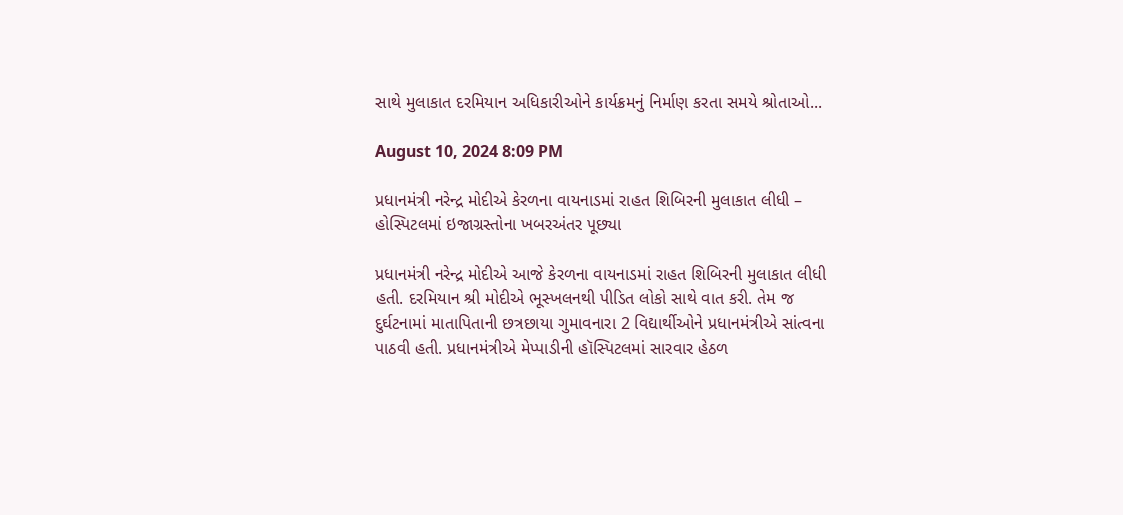સાથે મુલાકાત દરમિયાન અધિકારીઓને કાર્યક્રમનું નિર્માણ કરતા સમયે શ્રોતાઓ...

August 10, 2024 8:09 PM

પ્રધાનમંત્રી નરેન્દ્ર મોદીએ કેરળના વાયનાડમાં રાહત શિબિરની મુલાકાત લીધી – હોસ્પિટલમાં ઇજાગ્રસ્તોના ખબરઅંતર પૂછ્યા

પ્રધાનમંત્રી નરેન્દ્ર મોદીએ આજે કેરળના વાયનાડમાં રાહત શિબિરની મુલાકાત લીધી હતી. દરમિયાન શ્રી મોદીએ ભૂસ્ખલનથી પીડિત લોકો સાથે વાત કરી. તેમ જ દુર્ઘટનામાં માતાપિતાની છત્રછાયા ગુમાવનારા 2 વિદ્યાર્થીઓને પ્રધાનમંત્રીએ સાંત્વના પાઠવી હતી. પ્રધાનમંત્રીએ મેપ્પાડીની હૉસ્પિટલમાં સારવાર હેઠળ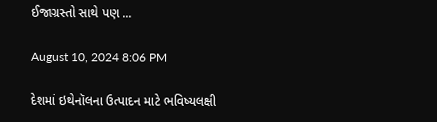ઈજાગ્રસ્તો સાથે પણ ...

August 10, 2024 8:06 PM

દેશમાં ઇથેનૉલના ઉત્પાદન માટે ભવિષ્યલક્ષી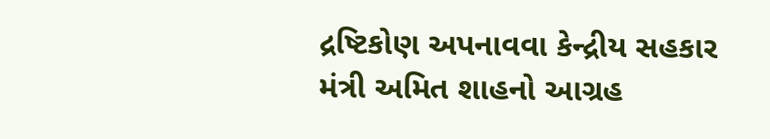દ્રષ્ટિકોણ અપનાવવા કેન્દ્રીય સહકાર મંત્રી અમિત શાહનો આગ્રહ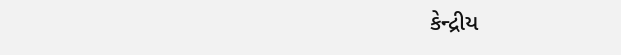કેન્દ્રીય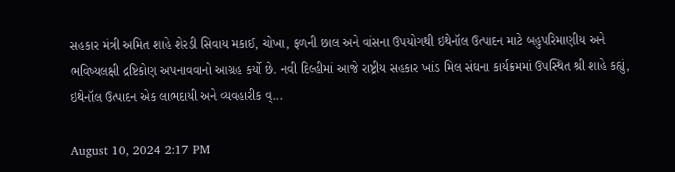સહકાર મંત્રી અમિત શાહે શેરડી સિવાય મકાઈ, ચોખા, ફળની છાલ અને વાંસના ઉપયોગથી ઇથેનૉલ ઉત્પાદન માટે બહુપરિમાણીય અને ભવિષ્યલક્ષી દ્રષ્ટિકોણ અપનાવવાનો આગ્રહ કર્યો છે. નવી દિલ્હીમાં આજે રાષ્ટ્રીય સહકાર ખાંડ મિલ સંઘના કાર્યક્રમમાં ઉપસ્થિત શ્રી શાહે કહ્યું, ઇથેનૉલ ઉત્પાદન એક લાભદાયી અને વ્યવહારીક વ્...

August 10, 2024 2:17 PM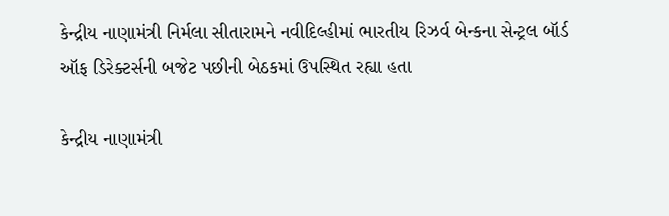કેન્દ્રીય નાણામંત્રી નિર્મલા સીતારામને નવીદિલ્હીમાં ભારતીય રિઝર્વ બેન્કના સેન્ટ્રલ બૉર્ડ ઑફ ડિરેક્ટર્સની બજેટ પછીની બેઠકમાં ઉપસ્થિત રહ્યા હતા

કેન્દ્રીય નાણામંત્રી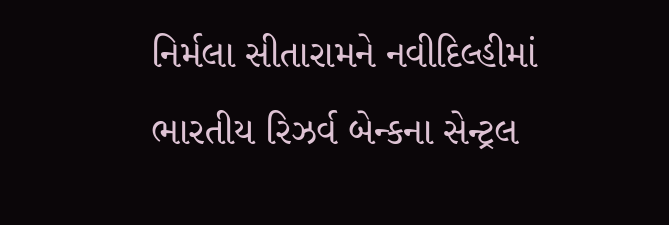નિર્મલા સીતારામને નવીદિલ્હીમાં ભારતીય રિઝર્વ બેન્કના સેન્ટ્રલ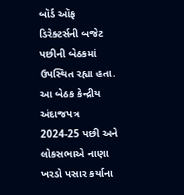બૉર્ડ ઑફ ડિરેક્ટર્સની બજેટ પછીની બેઠકમાં ઉપસ્થિત રહ્યા હતા. આ બેઠક કેન્દ્રીય અંદાજપત્ર 2024-25 પછી અને લોકસભાએ નાણા ખરડો પસાર કર્યાના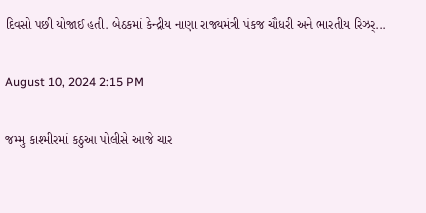દિવસો પછી યોજાઈ હતી. બેઠકમાં કેન્દ્રીય નાણા રાજ્યમંત્રી પંકજ ચૌધરી અને ભારતીય રિઝર્...

August 10, 2024 2:15 PM

જમ્મુ કાશ્મીરમાં કઠુઆ પોલીસે આજે ચાર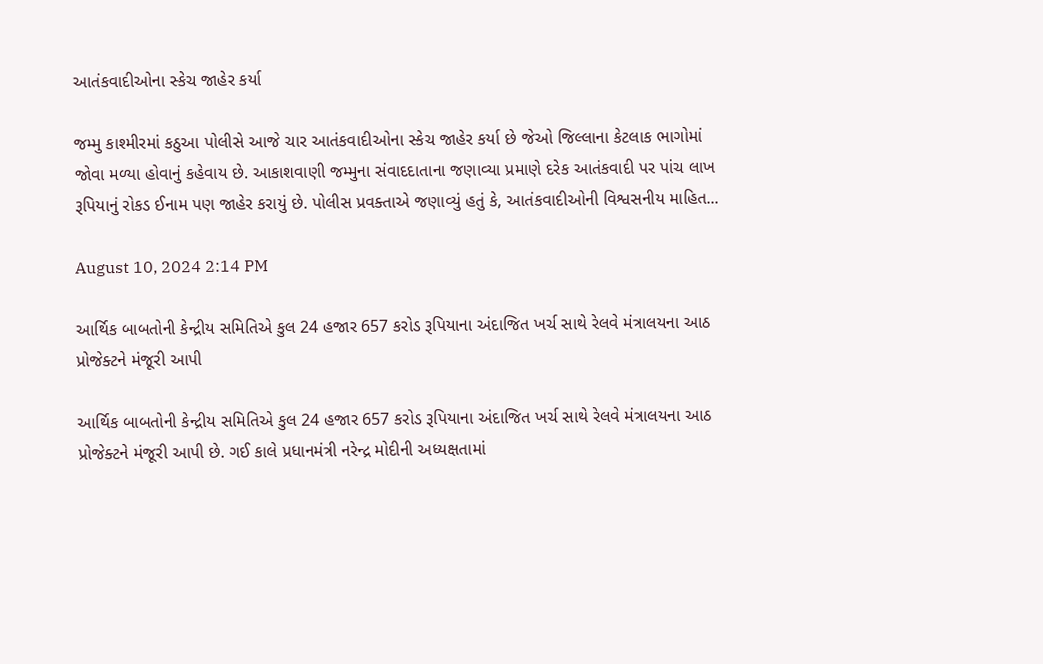આતંકવાદીઓના સ્કેચ જાહેર કર્યા

જમ્મુ કાશ્મીરમાં કઠુઆ પોલીસે આજે ચાર આતંકવાદીઓના સ્કેચ જાહેર કર્યા છે જેઓ જિલ્લાના કેટલાક ભાગોમાં જોવા મળ્યા હોવાનું કહેવાય છે. આકાશવાણી જમ્મુના સંવાદદાતાના જણાવ્યા પ્રમાણે દરેક આતંકવાદી પર પાંચ લાખ રૂપિયાનું રોકડ ઈનામ પણ જાહેર કરાયું છે. પોલીસ પ્રવક્તાએ જણાવ્યું હતું કે, આતંકવાદીઓની વિશ્વસનીય માહિત...

August 10, 2024 2:14 PM

આર્થિક બાબતોની કેન્દ્રીય સમિતિએ કુલ 24 હજાર 657 કરોડ રૂપિયાના અંદાજિત ખર્ચ સાથે રેલવે મંત્રાલયના આઠ પ્રોજેક્ટને મંજૂરી આપી

આર્થિક બાબતોની કેન્દ્રીય સમિતિએ કુલ 24 હજાર 657 કરોડ રૂપિયાના અંદાજિત ખર્ચ સાથે રેલવે મંત્રાલયના આઠ પ્રોજેક્ટને મંજૂરી આપી છે. ગઈ કાલે પ્રધાનમંત્રી નરેન્દ્ર મોદીની અધ્યક્ષતામાં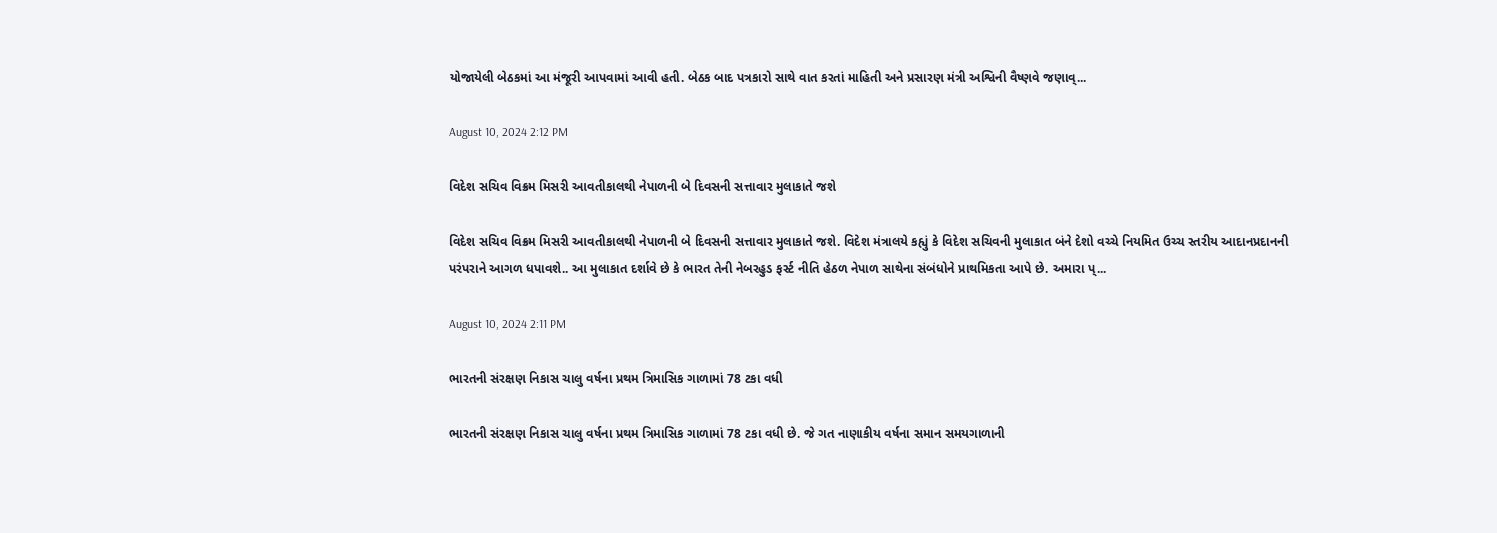યોજાયેલી બેઠકમાં આ મંજૂરી આપવામાં આવી હતી. બેઠક બાદ પત્રકારો સાથે વાત કરતાં માહિતી અને પ્રસારણ મંત્રી અશ્વિની વૈષ્ણવે જણાવ્...

August 10, 2024 2:12 PM

વિદેશ સચિવ વિક્રમ મિસરી આવતીકાલથી નેપાળની બે દિવસની સત્તાવાર મુલાકાતે જશે

વિદેશ સચિવ વિક્રમ મિસરી આવતીકાલથી નેપાળની બે દિવસની સત્તાવાર મુલાકાતે જશે. વિદેશ મંત્રાલયે કહ્યું કે વિદેશ સચિવની મુલાકાત બંને દેશો વચ્ચે નિયમિત ઉચ્ચ સ્તરીય આદાનપ્રદાનની પરંપરાને આગળ ધપાવશે.. આ મુલાકાત દર્શાવે છે કે ભારત તેની નેબરહુડ ફર્સ્ટ નીતિ હેઠળ નેપાળ સાથેના સંબંધોને પ્રાથમિકતા આપે છે. અમારા પ્...

August 10, 2024 2:11 PM

ભારતની સંરક્ષણ નિકાસ ચાલુ વર્ષના પ્રથમ ત્રિમાસિક ગાળામાં 78 ટકા વધી

ભારતની સંરક્ષણ નિકાસ ચાલુ વર્ષના પ્રથમ ત્રિમાસિક ગાળામાં 78 ટકા વધી છે. જે ગત નાણાકીય વર્ષના સમાન સમયગાળાની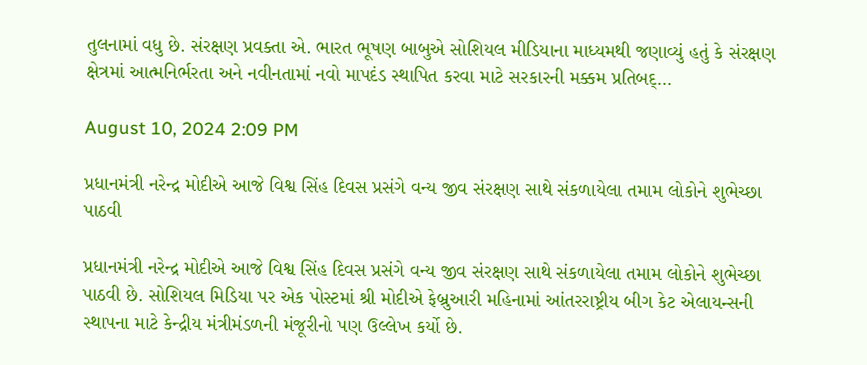તુલનામાં વધુ છે. સંરક્ષણ પ્રવક્તા એ. ભારત ભૂષણ બાબુએ સોશિયલ મીડિયાના માધ્યમથી જણાવ્યું હતું કે સંરક્ષણ ક્ષેત્રમાં આત્મનિર્ભરતા અને નવીનતામાં નવો માપદંડ સ્થાપિત કરવા માટે સરકારની મક્કમ પ્રતિબદ્...

August 10, 2024 2:09 PM

પ્રધાનમંત્રી નરેન્દ્ર મોદીએ આજે વિશ્વ સિંહ દિવસ પ્રસંગે વન્ય જીવ સંરક્ષણ સાથે સંકળાયેલા તમામ લોકોને શુભેચ્છા પાઠવી

પ્રધાનમંત્રી નરેન્દ્ર મોદીએ આજે વિશ્વ સિંહ દિવસ પ્રસંગે વન્ય જીવ સંરક્ષણ સાથે સંકળાયેલા તમામ લોકોને શુભેચ્છા પાઠવી છે. સોશિયલ મિડિયા પર એક પોસ્ટમાં શ્રી મોદીએ ફેબ્રુઆરી મહિનામાં આંતરરાષ્ટ્રીય બીગ કેટ એલાયન્સની સ્થાપના માટે કેન્દ્રીય મંત્રીમંડળની મંજૂરીનો પણ ઉલ્લેખ કર્યો છે.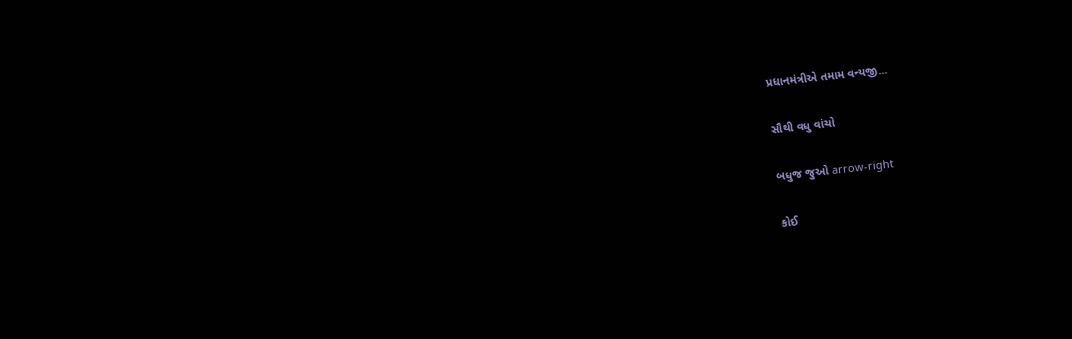પ્રધાનમંત્રીએ તમામ વન્યજી...

સૌથી વધુ વાંચો

બધુજ જુઓ arrow-right

કોઈ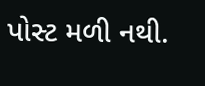પોસ્ટ મળી નથી.